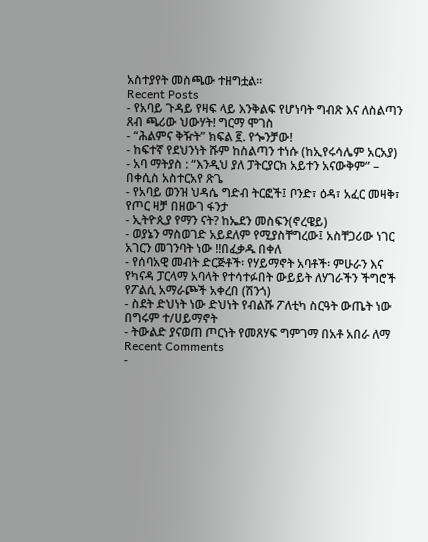አስተያየት መስጫው ተዘግቷል።
Recent Posts
- የአባይ ጉዳይ የዛፍ ላይ እንቅልፍ የሆነባት ግብጽ እና ለስልጣን ጸብ ጫሪው ህውሃት! ግርማ ሞገስ
- “ሕልምና ቅዥት” ክፍል ፪. የጐንቻው!
- ከፍተኛ የደህንነት ሹም ከስልጣን ተነሱ (ከኢየሩሳሌም አርአያ)
- አባ ማትያስ : “እንዲህ ያለ ፓትርያርክ አይተን አናውቅም” – በቀሲስ አስተርአየ ጽጌ
- የአባይ ወንዝ ህዳሴ ግድብ ትርፎች፤ ቦንድ፣ ዕዳ፣ አፈር መዛቅ፣ የጦር ዛቻ በዘውገ ፋንታ
- ኢትዮጲያ የማን ናት? ከኤደን መስፍን(ኖረዌይ)
- ወያኔን ማስወገድ አይደለም የሚያስቸግረው፤ አስቸጋሪው ነገር አገርን መገንባት ነው !!በፈቃዱ በቀለ
- የሰባአዊ መብት ድርጅቶች፡ የሃይማኖት አባቶች፡ ምሁራን እና የካናዳ ፓርላማ አባላት የተሳተፉበት ውይይት ለሃገራችን ችግሮች የፖልሲ አማራጮች አቀረበ (ሽንጎ)
- ስደት ድህነት ነው ድህነት የብልሹ ፖለቲካ ስርዓት ውጤት ነው በግሩም ተ/ሀይማኖት
- ትውልድ ያናወጠ ጦርነት የመጸሃፍ ግምገማ በአቶ አበራ ለማ
Recent Comments
-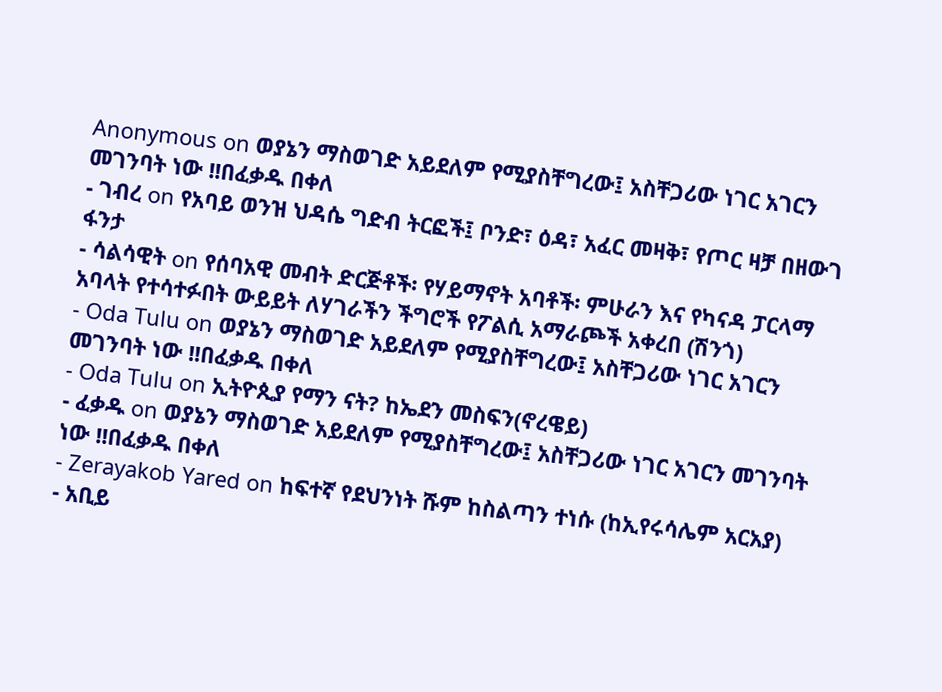Anonymous on ወያኔን ማስወገድ አይደለም የሚያስቸግረው፤ አስቸጋሪው ነገር አገርን መገንባት ነው !!በፈቃዱ በቀለ
- ገብረ on የአባይ ወንዝ ህዳሴ ግድብ ትርፎች፤ ቦንድ፣ ዕዳ፣ አፈር መዛቅ፣ የጦር ዛቻ በዘውገ ፋንታ
- ሳልሳዊት on የሰባአዊ መብት ድርጅቶች፡ የሃይማኖት አባቶች፡ ምሁራን እና የካናዳ ፓርላማ አባላት የተሳተፉበት ውይይት ለሃገራችን ችግሮች የፖልሲ አማራጮች አቀረበ (ሽንጎ)
- Oda Tulu on ወያኔን ማስወገድ አይደለም የሚያስቸግረው፤ አስቸጋሪው ነገር አገርን መገንባት ነው !!በፈቃዱ በቀለ
- Oda Tulu on ኢትዮጲያ የማን ናት? ከኤደን መስፍን(ኖረዌይ)
- ፈቃዱ on ወያኔን ማስወገድ አይደለም የሚያስቸግረው፤ አስቸጋሪው ነገር አገርን መገንባት ነው !!በፈቃዱ በቀለ
- Zerayakob Yared on ከፍተኛ የደህንነት ሹም ከስልጣን ተነሱ (ከኢየሩሳሌም አርአያ)
- አቢይ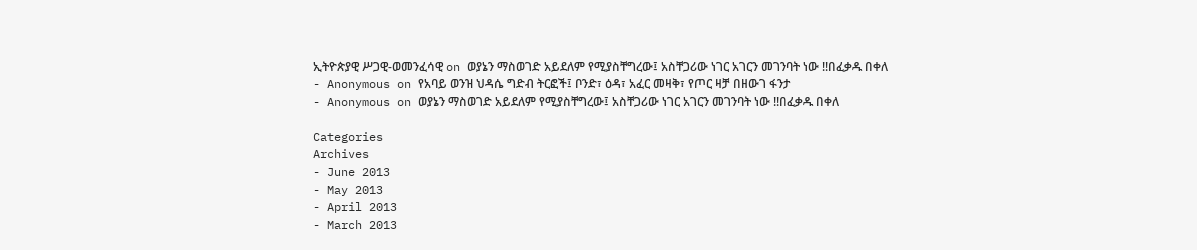ኢትዮጵያዊ ሥጋዊ-ወመንፈሳዊ on ወያኔን ማስወገድ አይደለም የሚያስቸግረው፤ አስቸጋሪው ነገር አገርን መገንባት ነው !!በፈቃዱ በቀለ
- Anonymous on የአባይ ወንዝ ህዳሴ ግድብ ትርፎች፤ ቦንድ፣ ዕዳ፣ አፈር መዛቅ፣ የጦር ዛቻ በዘውገ ፋንታ
- Anonymous on ወያኔን ማስወገድ አይደለም የሚያስቸግረው፤ አስቸጋሪው ነገር አገርን መገንባት ነው !!በፈቃዱ በቀለ

Categories
Archives
- June 2013
- May 2013
- April 2013
- March 2013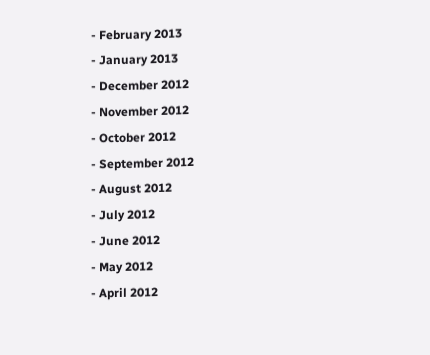- February 2013
- January 2013
- December 2012
- November 2012
- October 2012
- September 2012
- August 2012
- July 2012
- June 2012
- May 2012
- April 2012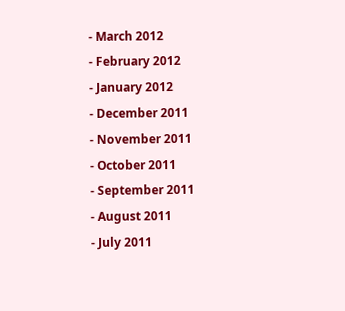- March 2012
- February 2012
- January 2012
- December 2011
- November 2011
- October 2011
- September 2011
- August 2011
- July 2011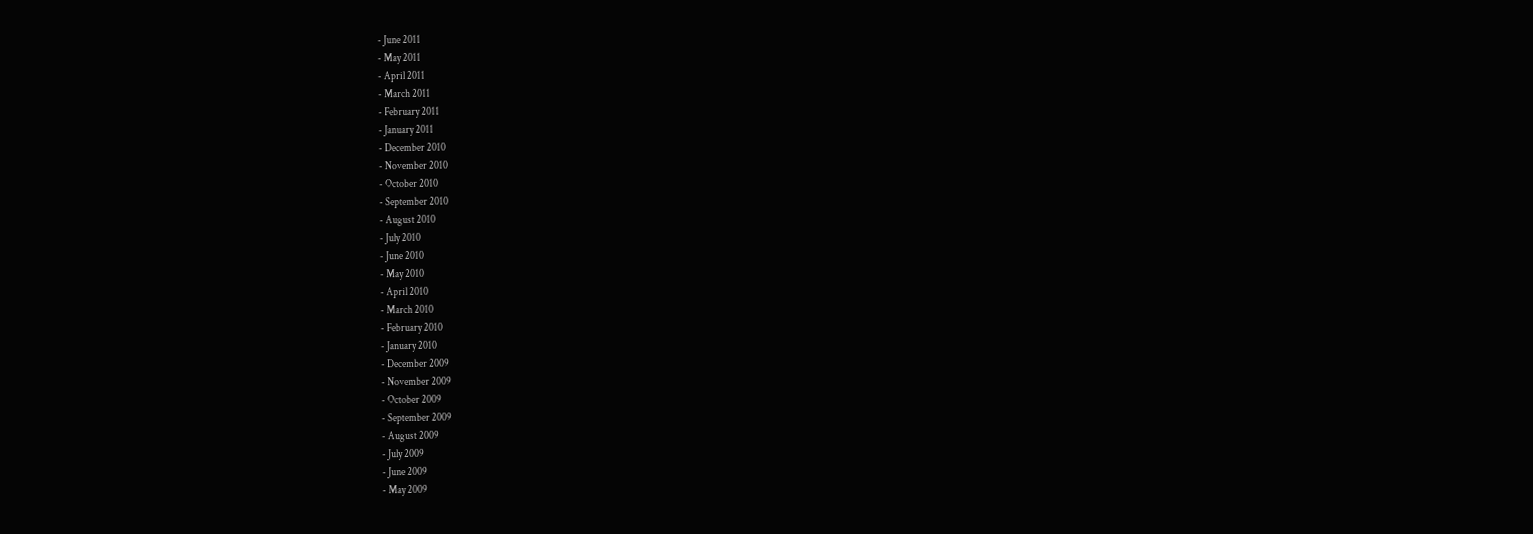- June 2011
- May 2011
- April 2011
- March 2011
- February 2011
- January 2011
- December 2010
- November 2010
- October 2010
- September 2010
- August 2010
- July 2010
- June 2010
- May 2010
- April 2010
- March 2010
- February 2010
- January 2010
- December 2009
- November 2009
- October 2009
- September 2009
- August 2009
- July 2009
- June 2009
- May 2009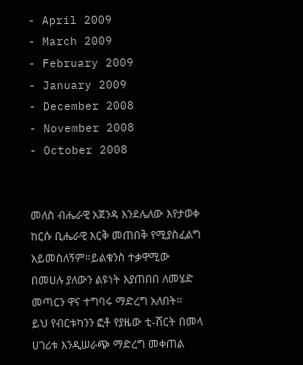- April 2009
- March 2009
- February 2009
- January 2009
- December 2008
- November 2008
- October 2008


መለስ ብሔራዊ አጀንዳ እንደሌለው እየታወቀ ከርሱ ቢሔራዊ እርቅ መጠበቅ የሚያስፈልግ አይመስለኝም።ይልቁንስ ተቃዋሚው በመሀሉ ያለውን ልዩነት እያጠበበ ለመሄድ መጣርን ዋና ተግባሩ ማድረግ አለበት።
ይህ የብርቱካንን ፎቶ የያዜው ቲ-ሸርት በመላ ሀገሪቱ እንዲሠራጭ ማድረግ መቀጠል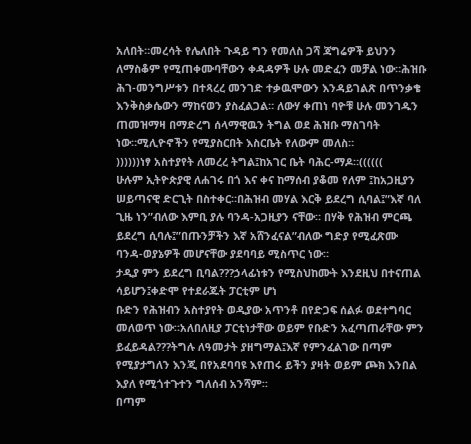አለበት።መረሳት የሌለበት ጉዳይ ግን የመለስ ጋሻ ጃግሬዎች ይህንን ለማስቆም የሚጠቀሙባቸውን ቀዳዳዎች ሁሉ መድፈን መቻል ነው።ሕዝቡ ሕገ-መንግሥቱን በተጻረረ መንገድ ተቃዉሞውን እንዳይገልጽ በጥንቃቄ እንቅስቃሴውን ማከናወን ያስፈልጋል። ለውሃ ቀጠነ ባዮቹ ሁሉ መንገዱን ጠመዝማዛ በማድረግ ሰላማዊዉን ትግል ወደ ሕዝቡ ማስገባት ነው።ሚሊዮኖችን የሚያስርበት እስርቤት የለውም መለስ።
))))))ነፃ አስተያየት ለመረረ ትግል፤ከአገር ቤት ባሕር-ማዶ።((((((
ሁሉም ኢትዮጵያዊ ለሐገሩ በጎ እና ቀና ከማሰብ ያቆመ የለም ፤ከአጋዚያን ሠይጣናዊ ድርጊት በስተቀር።በሕዝብ መሃል እርቅ ይደረግ ሲባል፤”እኛ ባለ ጊዜ ነን”ብለው እምቢ ያሉ ባንዳ-አጋዚያን ናቸው። በሃቅ የሕዝብ ምርጫ ይደረግ ሲባሉ፤”በጡንቻችን እኛ አሸንፈናል”ብለው ግድያ የሚፈጽሙ ባንዳ-ወያኔዎች መሆናቸው ያደባባይ ሚስጥር ነው።
ታዲያ ምን ይደረግ ቢባል???ኃላፊነቱን የሚስህከሙት እንደዚህ በተናጠል ሳይሆን፤ቀድሞ የተደራጁት ፓርቲም ሆነ
ቡድን የሕዝብን አስተያየት ወዲያው አጥንቶ በየድጋፍ ሰልፉ ወደተግባር መለወጥ ነው።አለበለዚያ ፓርቲነታቸው ወይም የቡድን አፈጣጠራቸው ምን ይፈይዳል???ትግሉ ለዓመታት ያዘግማል፤እኛ የምንፈልገው በጣም የሚያታግለን እንጂ በየአደባባዩ እየጠሩ ይችን ያዛት ወይም ጮክ እንበል እያለ የሚጎተጉተን ግለሰብ አንሻም።
በጣም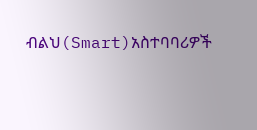ብልህ(Smart)አስተባባሪዎች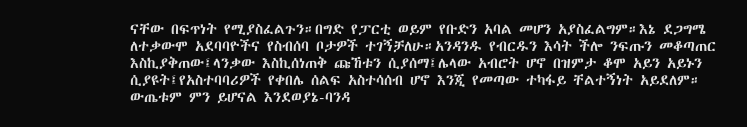ናቸው በፍጥነት የሚያስፈልጉን።በግድ የፓርቲ ወይም የቡድን አባል መሆን አያስፈልግም።እኔ ደጋግሜ ለተቃውሞ አደባባዮችና የስብሰባ ቦታዎች ተገኝቻለሁ።አንዳንዱ የብርዱን እሳት ችሎ ንፍጡን መቆጣጠር እስኪያቅጠው፤ላንቃው እስኪሰነጠቅ ጩኸቱን ሲያሰማ፤ሌላው አብሮት ሆኖ በዝምታ ቆሞ አይን አይኑን ሲያዩት፤የአስተባባሪዎች የቀበሌ ሰልፍ አስተሳሰብ ሆኖ እንጂ የመጣው ተካፋይ ቸልተኝነት አይደለም።
ውጤቱም ምን ይሆናል እንደወያኔ-ባንዳ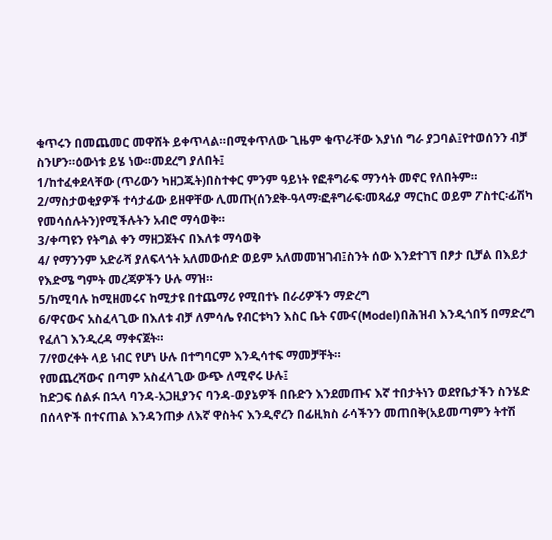ቁጥሩን በመጨመር መዋሸት ይቀጥላል።በሚቀጥለው ጊዜም ቁጥራቸው እያነሰ ግራ ያጋባል፤የተወሰንን ብቻ ስንሆን።ዕውነቱ ይሄ ነው።መደረግ ያለበት፤
1/ከተፈቀደላቸው (ጥሪውን ካዘጋጁት)በስተቀር ምንም ዓይነት የፎቶግራፍ ማንሳት መኖር የለበትም።
2/ማስታወቂያዎች ተሳታፊው ይዘዋቸው ሊመጡ(ሰንደቅ-ዓላማ፡ፎቶግራፍ፡መጻፊያ ማርከር ወይም ፖስተር፡ፊሽካ የመሳሰሉትን)የሚችሉትን አብሮ ማሳወቅ።
3/ቀጣዩን የትግል ቀን ማዘጋጀትና በእለቱ ማሳወቅ
4/ የማንንም አድራሻ ያለፍላጎት አለመውሰድ ወይም አለመመዝገብ፤ስንት ሰው እንደተገኘ በፆታ ቢቻል በእይታ የእድሜ ግምት መረጃዎችን ሁሉ ማዝ።
5/ከሚባሉ ከሚዘመሩና ከሚታዩ በተጨማሪ የሚበተኑ በራሪዎችን ማድረግ
6/ዋናውና አስፈላጊው በእለቱ ብቻ ለምሳሌ የብርቱካን እስር ቤት ናሙና(Model)በሕዝብ እንዲጎበኝ በማድረግ የፈለገ እንዲረዳ ማቀናጀት።
7/የወረቀት ላይ ነብር የሆነ ሁሉ በተግባርም እንዲሳተፍ ማመቻቸት።
የመጨረሻውና በጣም አስፈላጊው ውጭ ለሚኖሩ ሁሉ፤
ከድጋፍ ሰልፉ በኋላ ባንዳ-አጋዚያንና ባንዳ-ወያኔዎች በቡድን እንደመጡና እኛ ተበታትነን ወደየቤታችን ስንሄድ በሰላዮች በተናጠል እንዳንጠቃ ለእኛ ዋስትና እንዲኖረን በፊዚክስ ራሳችንን መጠበቅ(አይመጣምን ትተሽ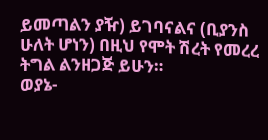ይመጣልን ያዥ) ይገባናልና (ቢያንስ ሁለት ሆነን) በዚህ የሞት ሽረት የመረረ ትግል ልንዘጋጅ ይሁን።
ወያኔ-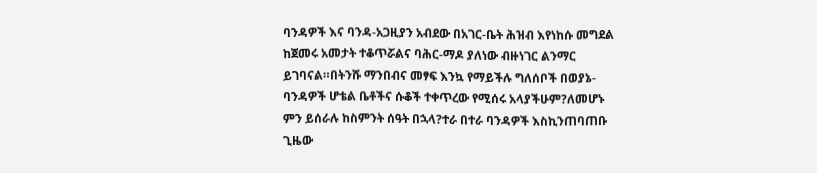ባንዳዎች እና ባንዳ-አጋዚያን አብደው በአገር-ቤት ሕዝብ እየነከሱ መግደል ከጀመሩ አመታት ተቆጥሯልና ባሕር-ማዶ ያለነው ብዙነገር ልንማር ይገባናል።በትንሹ ማንበብና መፃፍ እንኳ የማይችሉ ግለሰቦች በወያኔ-ባንዳዎች ሆቴል ቤቶችና ሱቆች ተቀጥረው የሚሰሩ አላያችሁም?ለመሆኑ ምን ይሰራሉ ከስምንት ሰዓት በኋላ?ተራ በተራ ባንዳዎች እስኪንጠባጠቡ ጊዜው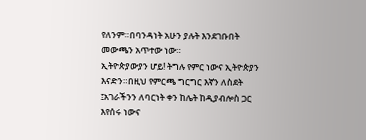የለንም።በባንዳነት አሁን ያሉት እንደገቡበት መውጫን አጥተው ነው።
ኢትዮጵያውያን ሆይ! ትግሉ የምር ነውና ኢትዮጵያን እናድን።በዚህ የምርጫ ግርግር እኛን ለስደት ፤አገራችንን ለባርነት ቀን ከሌት ከዲያብሎስ ጋር እየሰሩ ነውና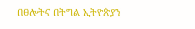በፀሎትና በትግል ኢትዮጵያን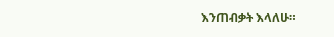እንጠብቃት እላለሁ።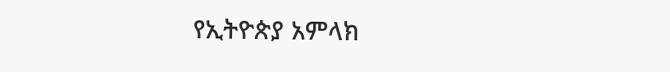የኢትዮጵያ አምላክ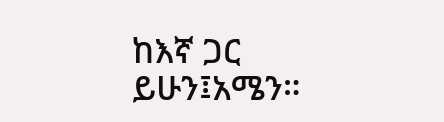ከእኛ ጋር ይሁን፤አሜን።